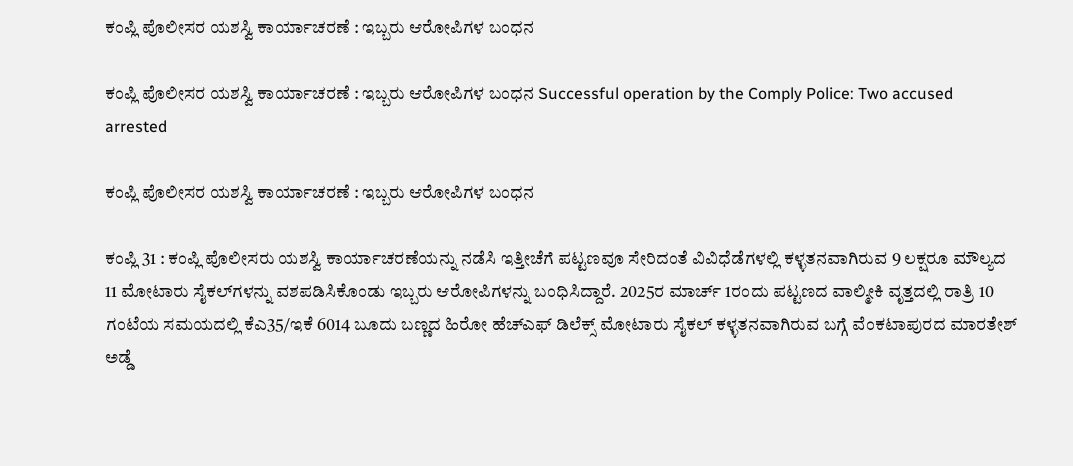ಕಂಪ್ಲಿ ಪೊಲೀಸರ ಯಶಸ್ವಿ ಕಾರ್ಯಾಚರಣೆ : ಇಬ್ಬರು ಆರೋಪಿಗಳ ಬಂಧನ

ಕಂಪ್ಲಿ ಪೊಲೀಸರ ಯಶಸ್ವಿ ಕಾರ್ಯಾಚರಣೆ : ಇಬ್ಬರು ಆರೋಪಿಗಳ ಬಂಧನ Successful operation by the Comply Police: Two accused arrested

ಕಂಪ್ಲಿ ಪೊಲೀಸರ ಯಶಸ್ವಿ ಕಾರ್ಯಾಚರಣೆ : ಇಬ್ಬರು ಆರೋಪಿಗಳ ಬಂಧನ

ಕಂಪ್ಲಿ 31 : ಕಂಪ್ಲಿ ಪೊಲೀಸರು ಯಶಸ್ವಿ ಕಾರ್ಯಾಚರಣೆಯನ್ನು ನಡೆಸಿ ಇತ್ತೀಚೆಗೆ ಪಟ್ಟಣವೂ ಸೇರಿದಂತೆ ವಿವಿಧೆಡೆಗಳಲ್ಲಿ ಕಳ್ಳತನವಾಗಿರುವ 9 ಲಕ್ಷರೂ ಮೌಲ್ಯದ 11 ಮೋಟಾರು ಸೈಕಲ್‌ಗಳನ್ನು ವಶಪಡಿಸಿಕೊಂಡು ಇಬ್ಬರು ಆರೋಪಿಗಳನ್ನು ಬಂಧಿಸಿದ್ದಾರೆ. 2025ರ ಮಾರ್ಚ್‌ 1ರಂದು ಪಟ್ಟಣದ ವಾಲ್ಮೀಕಿ ವೃತ್ತದಲ್ಲಿ ರಾತ್ರಿ 10 ಗಂಟೆಯ ಸಮಯದಲ್ಲಿ ಕೆಎ35/ಇಕೆ 6014 ಬೂದು ಬಣ್ಣದ ಹಿರೋ ಹೆಚ್‌ಎಫ್ ಡಿಲೆಕ್ಸ್‌ ಮೋಟಾರು ಸೈಕಲ್ ಕಳ್ಳತನವಾಗಿರುವ ಬಗ್ಗೆ ವೆಂಕಟಾಪುರದ ಮಾರತೇಶ್ ಅಡ್ಡೆ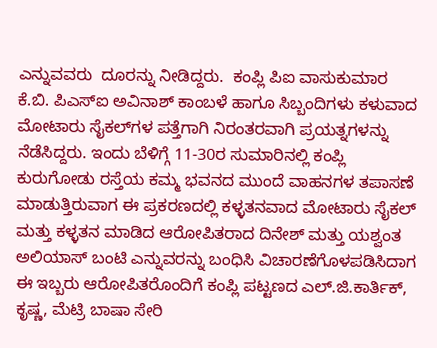ಎನ್ನುವವರು  ದೂರನ್ನು ನೀಡಿದ್ದರು.  ಕಂಪ್ಲಿ ಪಿಐ ವಾಸುಕುಮಾರ ಕೆ.ಬಿ. ಪಿಎಸ್‌ಐ ಅವಿನಾಶ್ ಕಾಂಬಳೆ ಹಾಗೂ ಸಿಬ್ಬಂದಿಗಳು ಕಳುವಾದ ಮೋಟಾರು ಸೈಕಲ್‌ಗಳ ಪತ್ತೆಗಾಗಿ ನಿರಂತರವಾಗಿ ಪ್ರಯತ್ನಗಳನ್ನು ನೆಡೆಸಿದ್ದರು. ಇಂದು ಬೆಳಿಗ್ಗೆ 11-30ರ ಸುಮಾರಿನಲ್ಲಿ ಕಂಪ್ಲಿ ಕುರುಗೋಡು ರಸ್ತೆಯ ಕಮ್ಮ ಭವನದ ಮುಂದೆ ವಾಹನಗಳ ತಪಾಸಣೆ ಮಾಡುತ್ತಿರುವಾಗ ಈ ಪ್ರಕರಣದಲ್ಲಿ ಕಳ್ಳತನವಾದ ಮೋಟಾರು ಸೈಕಲ್ ಮತ್ತು ಕಳ್ಳತನ ಮಾಡಿದ ಆರೋಪಿತರಾದ ದಿನೇಶ್ ಮತ್ತು ಯಶ್ವಂತ ಅಲಿಯಾಸ್ ಬಂಟಿ ಎನ್ನುವರನ್ನು ಬಂಧಿಸಿ ವಿಚಾರಣೆಗೊಳಪಡಿಸಿದಾಗ  ಈ ಇಬ್ಬರು ಆರೋಪಿತರೊಂದಿಗೆ ಕಂಪ್ಲಿ ಪಟ್ಟಣದ ಎಲ್‌.ಜಿ.ಕಾರ್ತಿಕ್, ಕೃಷ್ಣ, ಮೆಟ್ರಿ ಬಾಷಾ ಸೇರಿ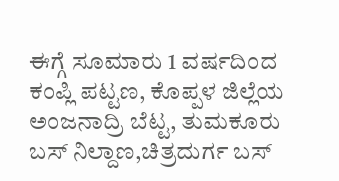ಈಗ್ಗೆ ಸೂಮಾರು 1 ವರ್ಷದಿಂದ ಕಂಪ್ಲಿ ಪಟ್ಟಣ, ಕೊಪ್ಪಳ ಜಿಲ್ಲೆಯ ಅಂಜನಾದ್ರಿ ಬೆಟ್ಟ, ತುಮಕೂರು ಬಸ್ ನಿಲ್ದಾಣ,ಚಿತ್ರದುರ್ಗ ಬಸ್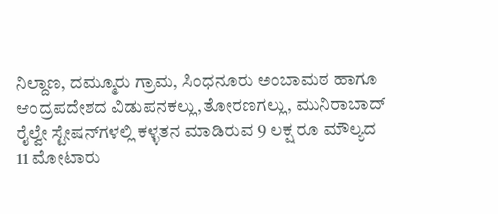ನಿಲ್ದಾಣ, ದಮ್ಮೂರು ಗ್ರಾಮ, ಸಿಂಧನೂರು ಅಂಬಾಮಠ ಹಾಗೂ ಆಂದ್ರಪದೇಶದ ವಿಡುಪನಕಲ್ಲು,ತೋರಣಗಲ್ಲು, ಮುನಿರಾಬಾದ್ ರೈಲ್ವೇ ಸ್ಟೇಷನ್‌ಗಳಲ್ಲಿ ಕಳ್ಳತನ ಮಾಡಿರುವ 9 ಲಕ್ಷ ರೂ ಮೌಲ್ಯದ 11 ಮೋಟಾರು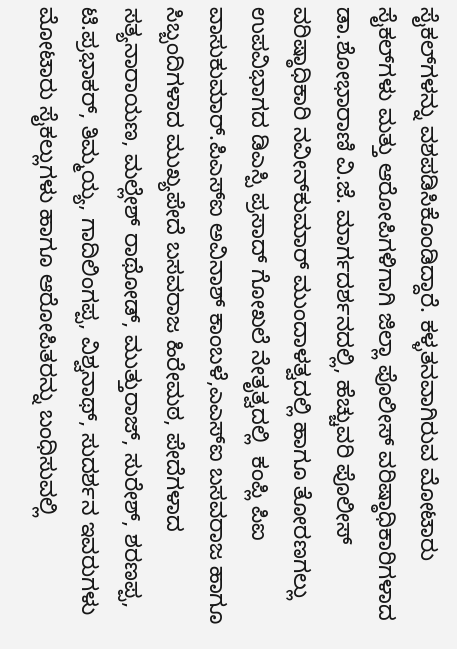ಸೈಕಲ್‌ಗಳನ್ನು ವಶಪಡಿಸಿಕೊಂಡಿದ್ದಾರೆ. ಕಳ್ಳತನವಾಗಿರುವ ಮೋಟಾರು ಸೈಕಲ್‌ಗಳು ಮತ್ತು ಆರೋಪಿಗಳಿಗಾಗಿ ಜಿಲ್ಲಾ ಪೊಲೀಸ್ ವರಿಷ್ಠಾಧಿಕಾರಿಗಳಾದ ಡಾ.ಶೋಭಾರಾಣಿ ವಿ.ಜೆ. ಮಾರ್ಗದರ್ಶನದಲ್ಲಿ, ಹೆಚ್ಚುವರಿ ಪೊಲೀಸ್ ವರಿಷ್ಠಾಧಿಕಾರಿ ನವೀನ್‌ಕುಮಾರ್ ಮುಂದಾಳತ್ವದಲ್ಲಿ ಹಾಗೂ ತೋರಣಗಲ್ಲು ಉಪವಿಭಾಗದ ಡಿಎಸ್ಪಿ ಪ್ರಸಾದ್ ಗೋಖಲೆ ನೇತೃತ್ವದಲ್ಲಿ  ಕಂಪ್ಲಿ ಪಿಐ ವಾಸುಕುಮಾರ್‌.ಪಿಎಸ್‌ಐ ಅವಿನಾಶ್ ಕಾಂಬಳೆ,ಎಎಸ್‌ಐ ಬಸವರಾಜ ಹಾಗೂ ಸಿಬ್ಬಂದಿಗಳಾದ ಮುಖ್ಯಪೇದೆ ಬಸವರಾಜ ಹಿರೇಮಠ, ಪೇದೆಗಳಾದ ಸತ್ಯನಾರಾಯಣ, ಮಲ್ಲೇಶ್ ರಾಥೋಡ್, ಮುತ್ತುರಾಜ್, ಸುರೇಶ್, ಶರಣಪ್ಪ, ಟಿ.ಪ್ರಭಾಕರ್, ತಿಮ್ಮಯ್ಯ, ಗಾದಿಲಿಂಗಪ್ಪ, ವಿಶ್ವನಾಥ್, ಸುದರ್ಶನ ಇವರುಗಳು ಮೋಟಾರು ಸೈಕಲ್ಲುಗಳು ಹಾಗೂ ಆರೋಪಿತರನ್ನು ಬಂಧಿಸುವಲ್ಲಿ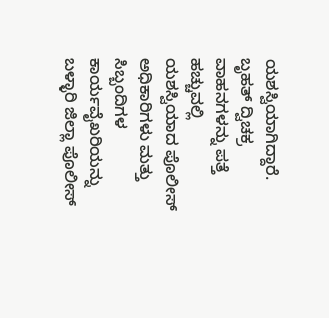ಯಶಸ್ವಿಯಾಗಿದ್ದಾರೆ. ಬೃಹತ್ ದ್ವಿಚಕ್ರ ವಾಹನಗಳನ್ನು ಪತ್ತೆ ಹಚ್ಚುವಲ್ಲಿ ಯಶಸ್ವಿಯಾದ ಪೊಲೀಸ್ ಅಧಿಕಾರಿಗಳು ಮತ್ತು ಸಿಬ್ಬಂದಿಗಳ ಕಾರ್ಯವೈಖರಿಯನ್ನು ಬಳ್ಳಾರಿ ಜಿಲ್ಲಾ ಪೊಲೀಸ್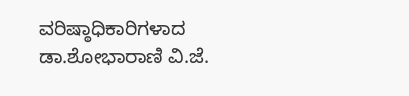ವರಿಷ್ಠಾಧಿಕಾರಿಗಳಾದ ಡಾ.ಶೋಭಾರಾಣಿ ವಿ.ಜೆ.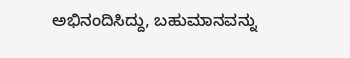ಅಭಿನಂದಿಸಿದ್ದು, ಬಹುಮಾನವನ್ನು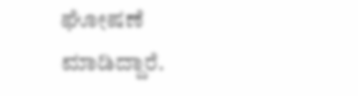ಘೋಷಣೆ ಮಾಡಿದ್ದಾರೆ.